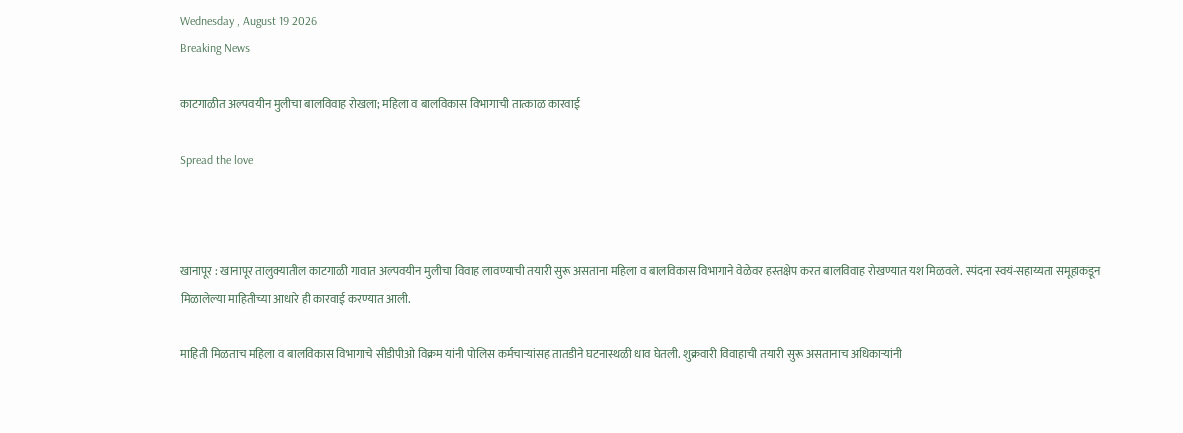Wednesday , August 19 2026
Breaking News

काटगाळीत अल्पवयीन मुलीचा बालविवाह रोखला; महिला व बालविकास विभागाची तात्काळ कारवाई

Spread the love



खानापूर : खानापूर तालुक्यातील काटगाळी गावात अल्पवयीन मुलीचा विवाह लावण्याची तयारी सुरू असताना महिला व बालविकास विभागाने वेळेवर हस्तक्षेप करत बालविवाह रोखण्यात यश मिळवले. स्पंदना स्वयं-सहाय्यता समूहाकडून मिळालेल्या माहितीच्या आधारे ही कारवाई करण्यात आली.

माहिती मिळताच महिला व बालविकास विभागाचे सीडीपीओ विक्रम यांनी पोलिस कर्मचाऱ्यांसह तातडीने घटनास्थळी धाव घेतली. शुक्रवारी विवाहाची तयारी सुरू असतानाच अधिकाऱ्यांनी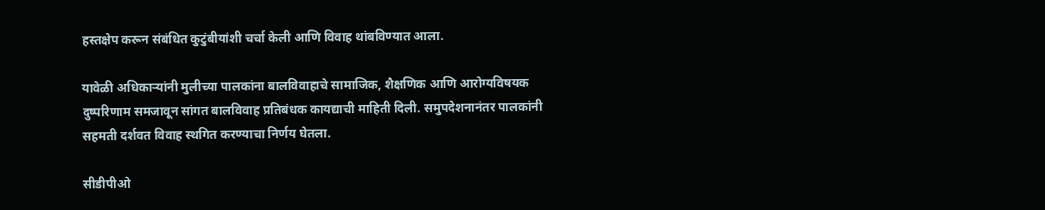हस्तक्षेप करून संबंधित कुटुंबीयांशी चर्चा केली आणि विवाह थांबविण्यात आला.

यावेळी अधिकाऱ्यांनी मुलीच्या पालकांना बालविवाहाचे सामाजिक, शैक्षणिक आणि आरोग्यविषयक दुष्परिणाम समजावून सांगत बालविवाह प्रतिबंधक कायद्याची माहिती दिली. समुपदेशनानंतर पालकांनी सहमती दर्शवत विवाह स्थगित करण्याचा निर्णय घेतला.

सीडीपीओ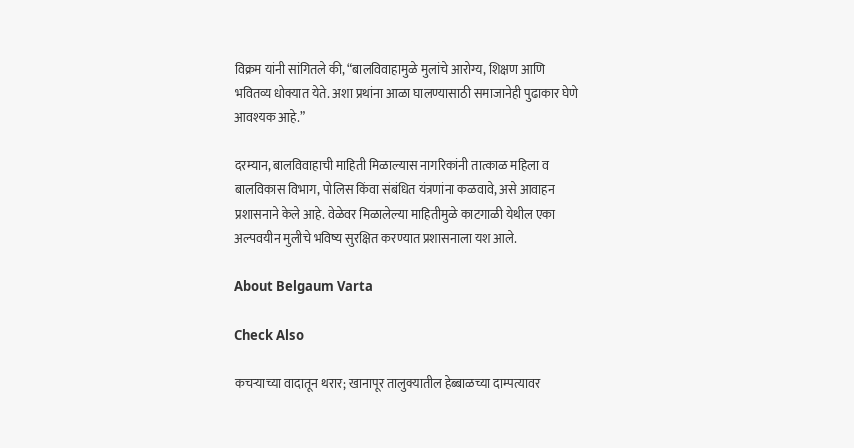विक्रम यांनी सांगितले की, “बालविवाहामुळे मुलांचे आरोग्य, शिक्षण आणि भवितव्य धोक्यात येते. अशा प्रथांना आळा घालण्यासाठी समाजानेही पुढाकार घेणे आवश्यक आहे.”

दरम्यान, बालविवाहाची माहिती मिळाल्यास नागरिकांनी तात्काळ महिला व बालविकास विभाग, पोलिस किंवा संबंधित यंत्रणांना कळवावे, असे आवाहन प्रशासनाने केले आहे. वेळेवर मिळालेल्या माहितीमुळे काटगाळी येथील एका अल्पवयीन मुलीचे भविष्य सुरक्षित करण्यात प्रशासनाला यश आले.

About Belgaum Varta

Check Also

कचऱ्याच्या वादातून थरार; खानापूर तालुक्यातील हेब्बाळच्या दाम्पत्यावर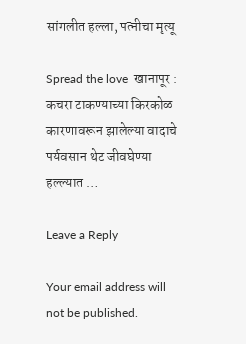सांगलीत हल्ला, पत्नीचा मृत्यू

Spread the love  खानापूर : कचरा टाकण्याच्या किरकोळ कारणावरून झालेल्या वादाचे पर्यवसान थेट जीवघेण्या हल्ल्यात …

Leave a Reply

Your email address will not be published.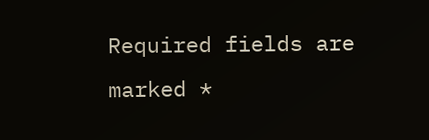Required fields are marked *